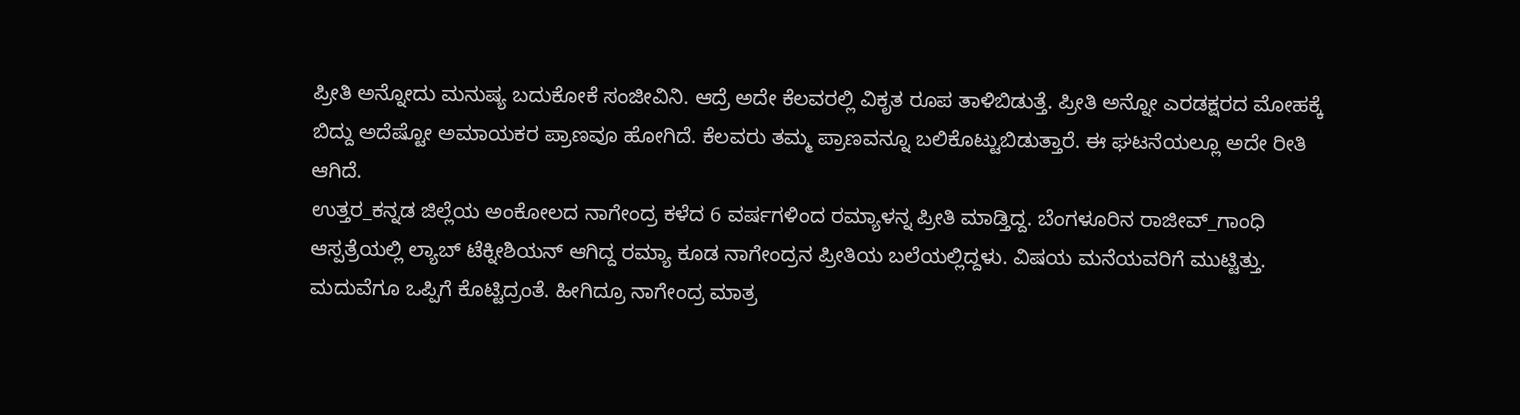ಪ್ರೀತಿ ಅನ್ನೋದು ಮನುಷ್ಯ ಬದುಕೋಕೆ ಸಂಜೀವಿನಿ. ಆದ್ರೆ ಅದೇ ಕೆಲವರಲ್ಲಿ ವಿಕೃತ ರೂಪ ತಾಳಿಬಿಡುತ್ತೆ. ಪ್ರೀತಿ ಅನ್ನೋ ಎರಡಕ್ಷರದ ಮೋಹಕ್ಕೆ ಬಿದ್ದು ಅದೆಷ್ಟೋ ಅಮಾಯಕರ ಪ್ರಾಣವೂ ಹೋಗಿದೆ. ಕೆಲವರು ತಮ್ಮ ಪ್ರಾಣವನ್ನೂ ಬಲಿಕೊಟ್ಟುಬಿಡುತ್ತಾರೆ. ಈ ಘಟನೆಯಲ್ಲೂ ಅದೇ ರೀತಿ ಆಗಿದೆ.
ಉತ್ತರ_ಕನ್ನಡ ಜಿಲ್ಲೆಯ ಅಂಕೋಲದ ನಾಗೇಂದ್ರ ಕಳೆದ 6 ವರ್ಷಗಳಿಂದ ರಮ್ಯಾಳನ್ನ ಪ್ರೀತಿ ಮಾಡ್ತಿದ್ದ. ಬೆಂಗಳೂರಿನ ರಾಜೀವ್_ಗಾಂಧಿ ಆಸ್ಪತ್ರೆಯಲ್ಲಿ ಲ್ಯಾಬ್ ಟೆಕ್ನೀಶಿಯನ್ ಆಗಿದ್ದ ರಮ್ಯಾ ಕೂಡ ನಾಗೇಂದ್ರನ ಪ್ರೀತಿಯ ಬಲೆಯಲ್ಲಿದ್ದಳು. ವಿಷಯ ಮನೆಯವರಿಗೆ ಮುಟ್ಟಿತ್ತು. ಮದುವೆಗೂ ಒಪ್ಪಿಗೆ ಕೊಟ್ಟಿದ್ರಂತೆ. ಹೀಗಿದ್ರೂ ನಾಗೇಂದ್ರ ಮಾತ್ರ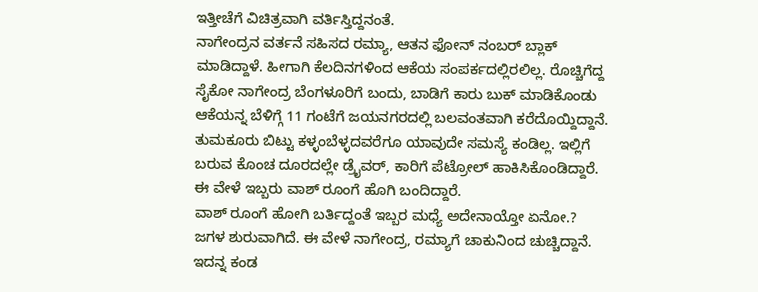ಇತ್ತೀಚೆಗೆ ವಿಚಿತ್ರವಾಗಿ ವರ್ತಿಸ್ತಿದ್ದನಂತೆ.
ನಾಗೇಂದ್ರನ ವರ್ತನೆ ಸಹಿಸದ ರಮ್ಯಾ, ಆತನ ಫೋನ್ ನಂಬರ್ ಬ್ಲಾಕ್ ಮಾಡಿದ್ದಾಳೆ. ಹೀಗಾಗಿ ಕೆಲದಿನಗಳಿಂದ ಆಕೆಯ ಸಂಪರ್ಕದಲ್ಲಿರಲಿಲ್ಲ. ರೊಚ್ಚಿಗೆದ್ದ ಸೈಕೋ ನಾಗೇಂದ್ರ ಬೆಂಗಳೂರಿಗೆ ಬಂದು, ಬಾಡಿಗೆ ಕಾರು ಬುಕ್ ಮಾಡಿಕೊಂಡು ಆಕೆಯನ್ನ ಬೆಳಿಗ್ಗೆ 11 ಗಂಟೆಗೆ ಜಯನಗರದಲ್ಲಿ ಬಲವಂತವಾಗಿ ಕರೆದೊಯ್ದಿದ್ದಾನೆ. ತುಮಕೂರು ಬಿಟ್ಟು ಕಳ್ಳಂಬೆಳ್ಳದವರೆಗೂ ಯಾವುದೇ ಸಮಸ್ಯೆ ಕಂಡಿಲ್ಲ. ಇಲ್ಲಿಗೆ ಬರುವ ಕೊಂಚ ದೂರದಲ್ಲೇ ಡ್ರೈವರ್, ಕಾರಿಗೆ ಪೆಟ್ರೋಲ್ ಹಾಕಿಸಿಕೊಂಡಿದ್ದಾರೆ. ಈ ವೇಳೆ ಇಬ್ಬರು ವಾಶ್ ರೂಂಗೆ ಹೊಗಿ ಬಂದಿದ್ದಾರೆ.
ವಾಶ್ ರೂಂಗೆ ಹೋಗಿ ಬರ್ತಿದ್ದಂತೆ ಇಬ್ಬರ ಮಧ್ಯೆ ಅದೇನಾಯ್ತೋ ಏನೋ.? ಜಗಳ ಶುರುವಾಗಿದೆ. ಈ ವೇಳೆ ನಾಗೇಂದ್ರ, ರಮ್ಯಾಗೆ ಚಾಕುನಿಂದ ಚುಚ್ಚಿದ್ದಾನೆ. ಇದನ್ನ ಕಂಡ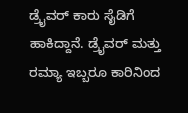ಡ್ರೈವರ್ ಕಾರು ಸೈಡಿಗೆ ಹಾಕಿದ್ದಾನೆ. ಡ್ರೈವರ್ ಮತ್ತು ರಮ್ಯಾ ಇಬ್ಬರೂ ಕಾರಿನಿಂದ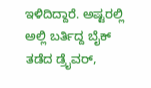ಇಳಿದಿದ್ದಾರೆ. ಅಷ್ಟರಲ್ಲಿ ಅಲ್ಲಿ ಬರ್ತಿದ್ದ ಬೈಕ್ ತಡೆದ ಡ್ರೈವರ್,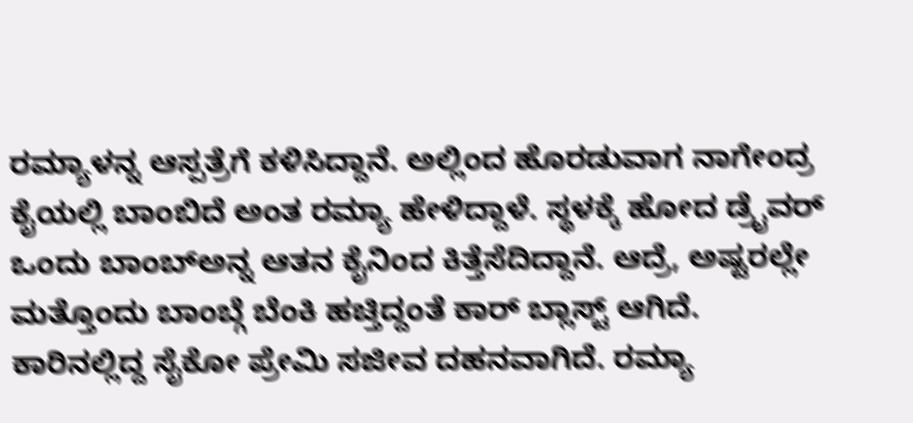ರಮ್ಯಾಳನ್ನ ಆಸ್ಪತ್ರೆಗೆ ಕಳಿಸಿದ್ದಾನೆ. ಅಲ್ಲಿಂದ ಹೊರಡುವಾಗ ನಾಗೇಂದ್ರ ಕೈಯಲ್ಲಿ ಬಾಂಬಿದೆ ಅಂತ ರಮ್ಯಾ ಹೇಳಿದ್ದಾಳೆ. ಸ್ಥಳಕ್ಕೆ ಹೋದ ಡ್ರೈವರ್ ಒಂದು ಬಾಂಬ್ಅನ್ನ ಆತನ ಕೈನಿಂದ ಕಿತ್ತೆಸೆದಿದ್ದಾನೆ. ಆದ್ರೆ, ಅಷ್ಟರಲ್ಲೇ ಮತ್ತೊಂದು ಬಾಂಬ್ಗೆ ಬೆಂಕಿ ಹಚ್ತಿದ್ದಂತೆ ಕಾರ್ ಬ್ಲಾಸ್ಟ್ ಆಗಿದೆ.
ಕಾರಿನಲ್ಲಿದ್ದ ಸೈಕೋ ಪ್ರೇಮಿ ಸಜೀವ ದಹನವಾಗಿದೆ. ರಮ್ಯಾ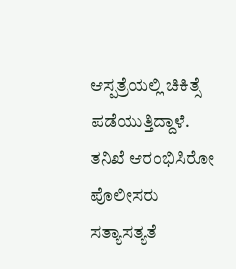ಆಸ್ಪತ್ರೆಯಲ್ಲಿ ಚಿಕಿತ್ಸೆ ಪಡೆಯುತ್ತಿದ್ದಾಳೆ. ತನಿಖೆ ಆರಂಭಿಸಿರೋ ಪೊಲೀಸರು ಸತ್ಯಾಸತ್ಯತೆ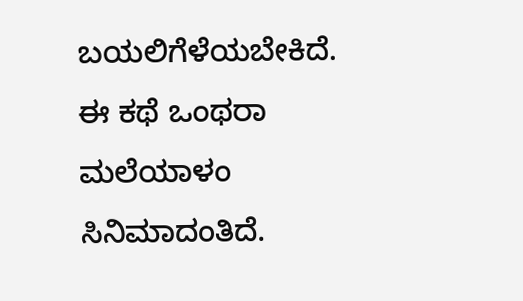ಬಯಲಿಗೆಳೆಯಬೇಕಿದೆ. ಈ ಕಥೆ ಒಂಥರಾ ಮಲೆಯಾಳಂ ಸಿನಿಮಾದಂತಿದೆ.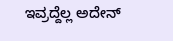ಇವ್ರದ್ದೆಲ್ಲ ಅದೇನ್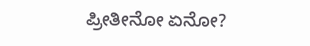ಪ್ರೀತೀನೋ ಏನೋ?